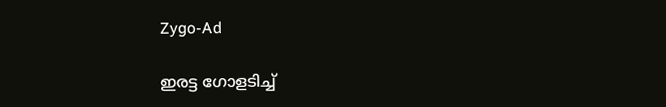Zygo-Ad

ഇരട്ട ഗോളടിച്ച്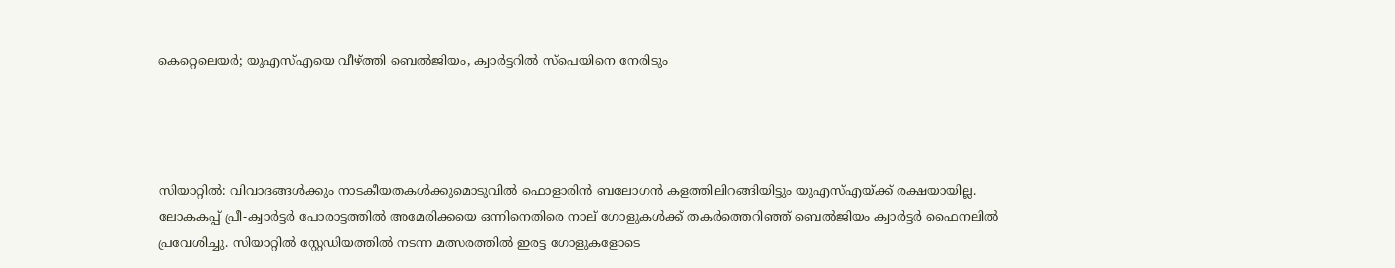കെറ്റെലെയര്‍; യുഎസ്എയെ വീഴ്ത്തി ബെല്‍ജിയം, ക്വാര്‍ട്ടറില്‍ സ്‌പെയിനെ നേരിടും




സിയാറ്റില്‍: വിവാദങ്ങള്‍ക്കും നാടകീയതകള്‍ക്കുമൊടുവില്‍ ഫൊളാരിന്‍ ബലോഗന്‍ കളത്തിലിറങ്ങിയിട്ടും യുഎസ്എയ്ക്ക് രക്ഷയായില്ല. ലോകകപ്പ് പ്രീ-ക്വാര്‍ട്ടര്‍ പോരാട്ടത്തില്‍ അമേരിക്കയെ ഒന്നിനെതിരെ നാല് ഗോളുകള്‍ക്ക് തകര്‍ത്തെറിഞ്ഞ് ബെല്‍ജിയം ക്വാര്‍ട്ടര്‍ ഫൈനലില്‍ പ്രവേശിച്ചു. സിയാറ്റില്‍ സ്റ്റേഡിയത്തില്‍ നടന്ന മത്സരത്തില്‍ ഇരട്ട ഗോളുകളോടെ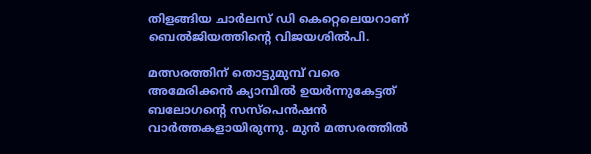തിളങ്ങിയ ചാര്‍ലസ് ഡി കെറ്റെലെയറാണ് ബെല്‍ജിയത്തിന്റെ വിജയശില്‍പി.

മത്സരത്തിന് തൊട്ടുമുമ്പ് വരെ അമേരിക്കന്‍ ക്യാമ്പില്‍ ഉയര്‍ന്നുകേട്ടത് ബലോഗന്റെ സസ്‌പെന്‍ഷന്‍ വാര്‍ത്തകളായിരുന്നു. മുന്‍ മത്സരത്തില്‍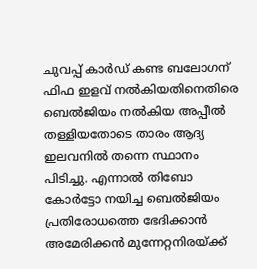ചുവപ്പ് കാര്‍ഡ് കണ്ട ബലോഗന് ഫിഫ ഇളവ് നല്‍കിയതിനെതിരെ ബെല്‍ജിയം നല്‍കിയ അപ്പീല്‍ തള്ളിയതോടെ താരം ആദ്യ ഇലവനില്‍ തന്നെ സ്ഥാനം പിടിച്ചു. എന്നാല്‍ തിബോ കോര്‍ട്ടോ നയിച്ച ബെല്‍ജിയം പ്രതിരോധത്തെ ഭേദിക്കാന്‍ അമേരിക്കന്‍ മുന്നേറ്റനിരയ്ക്ക്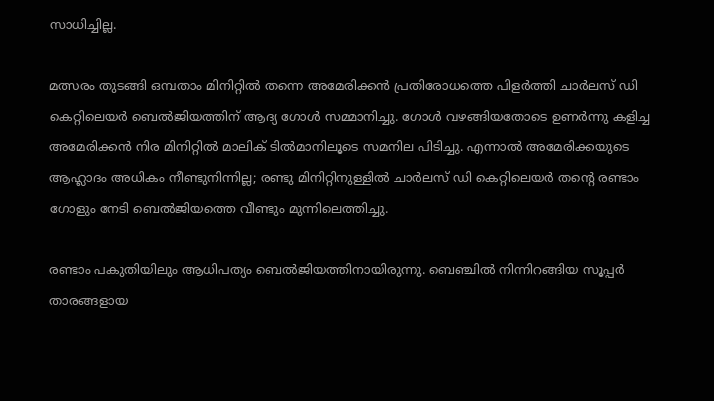സാധിച്ചില്ല.

മത്സരം തുടങ്ങി ഒമ്പതാം മിനിറ്റില്‍ തന്നെ അമേരിക്കന്‍ പ്രതിരോധത്തെ പിളര്‍ത്തി ചാര്‍ലസ് ഡി കെറ്റിലെയര്‍ ബെല്‍ജിയത്തിന് ആദ്യ ഗോള്‍ സമ്മാനിച്ചു. ഗോള്‍ വഴങ്ങിയതോടെ ഉണര്‍ന്നു കളിച്ച അമേരിക്കന്‍ നിര മിനിറ്റില്‍ മാലിക് ടില്‍മാനിലൂടെ സമനില പിടിച്ചു. എന്നാല്‍ അമേരിക്കയുടെ ആഹ്ലാദം അധികം നീണ്ടുനിന്നില്ല; രണ്ടു മിനിറ്റിനുള്ളില്‍ ചാര്‍ലസ് ഡി കെറ്റിലെയര്‍ തന്റെ രണ്ടാം ഗോളും നേടി ബെല്‍ജിയത്തെ വീണ്ടും മുന്നിലെത്തിച്ചു.

രണ്ടാം പകുതിയിലും ആധിപത്യം ബെല്‍ജിയത്തിനായിരുന്നു. ബെഞ്ചില്‍ നിന്നിറങ്ങിയ സൂപ്പര്‍ താരങ്ങളായ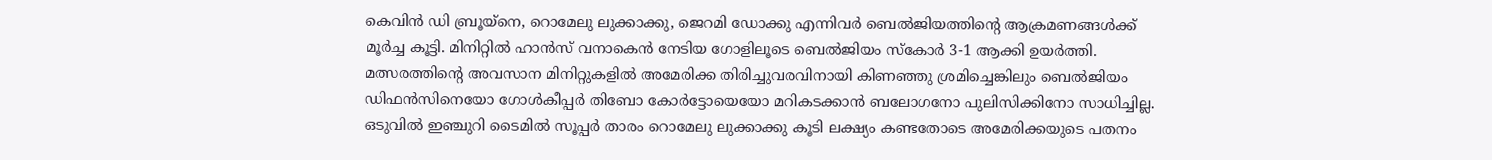കെവിന്‍ ഡി ബ്രൂയ്‌നെ, റൊമേലു ലുക്കാക്കു, ജെറമി ഡോക്കു എന്നിവര്‍ ബെല്‍ജിയത്തിന്റെ ആക്രമണങ്ങള്‍ക്ക് മൂര്‍ച്ച കൂട്ടി. മിനിറ്റില്‍ ഹാന്‍സ് വനാകെന്‍ നേടിയ ഗോളിലൂടെ ബെല്‍ജിയം സ്‌കോര്‍ 3-1 ആക്കി ഉയര്‍ത്തി. മത്സരത്തിന്റെ അവസാന മിനിറ്റുകളില്‍ അമേരിക്ക തിരിച്ചുവരവിനായി കിണഞ്ഞു ശ്രമിച്ചെങ്കിലും ബെല്‍ജിയം ഡിഫന്‍സിനെയോ ഗോള്‍കീപ്പര്‍ തിബോ കോര്‍ട്ടോയെയോ മറികടക്കാന്‍ ബലോഗനോ പുലിസിക്കിനോ സാധിച്ചില്ല. ഒടുവില്‍ ഇഞ്ചുറി ടൈമില്‍ സൂപ്പര്‍ താരം റൊമേലു ലുക്കാക്കു കൂടി ലക്ഷ്യം കണ്ടതോടെ അമേരിക്കയുടെ പതനം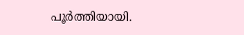പൂര്‍ത്തിയായി.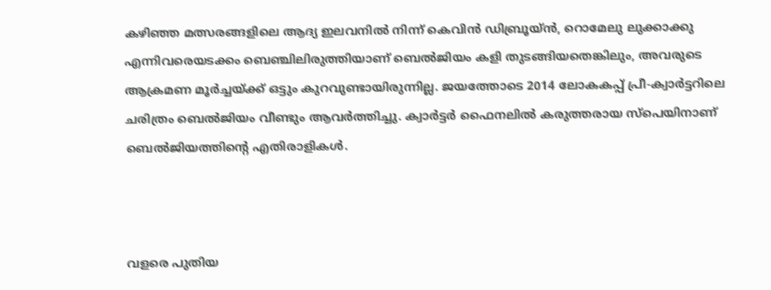കഴിഞ്ഞ മത്സരങ്ങളിലെ ആദ്യ ഇലവനില്‍ നിന്ന് കെവിന്‍ ഡിബ്രൂയ്ന്‍, റൊമേലു ലുക്കാക്കു എന്നിവരെയടക്കം ബെഞ്ചിലിരുത്തിയാണ് ബെല്‍ജിയം കളി തുടങ്ങിയതെങ്കിലും, അവരുടെ ആക്രമണ മൂര്‍ച്ചയ്ക്ക് ഒട്ടും കുറവുണ്ടായിരുന്നില്ല. ജയത്തോടെ 2014 ലോകകപ്പ് പ്രീ-ക്വാര്‍ട്ടറിലെ ചരിത്രം ബെല്‍ജിയം വീണ്ടും ആവര്‍ത്തിച്ചു. ക്വാര്‍ട്ടര്‍ ഫൈനലില്‍ കരുത്തരായ സ്‌പെയിനാണ് ബെല്‍ജിയത്തിന്റെ എതിരാളികള്‍.



വളരെ പുതിയ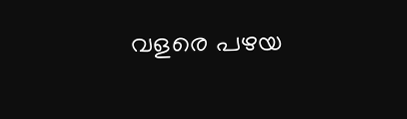വളരെ പഴയ